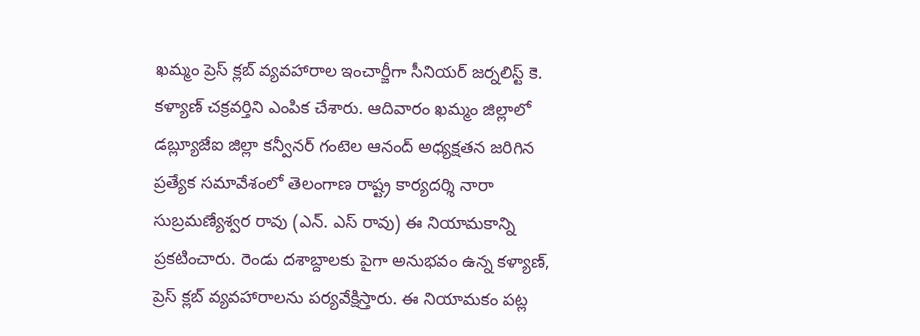ఖమ్మం ప్రెస్ క్లబ్ వ్యవహారాల ఇంచార్జీగా సీనియర్ జర్నలిస్ట్ కె. కళ్యాణ్ చక్రవర్తిని ఎంపిక చేశారు. ఆదివారం ఖమ్మం జిల్లాలో డబ్ల్యూజేఐ జిల్లా కన్వీనర్ గంటెల ఆనంద్ అధ్యక్షతన జరిగిన ప్రత్యేక సమావేశంలో తెలంగాణ రాష్ట్ర కార్యదర్శి నారా సుబ్రమణ్యేశ్వర రావు (ఎన్. ఎస్ రావు) ఈ నియామకాన్ని ప్రకటించారు. రెండు దశాబ్దాలకు పైగా అనుభవం ఉన్న కళ్యాణ్, ప్రెస్ క్లబ్ వ్యవహారాలను పర్యవేక్షిస్తారు. ఈ నియామకం పట్ల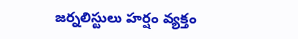జర్నలిస్టులు హర్షం వ్యక్తం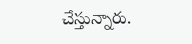చేస్తున్నారు.